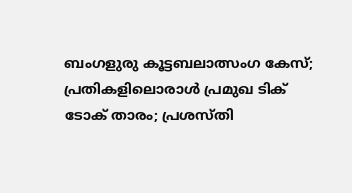ബംഗളുരു കൂട്ടബലാത്സംഗ കേസ്; പ്രതികളിലൊരാള്‍ പ്രമുഖ ടിക് ടോക് താരം; പ്രശസ്തി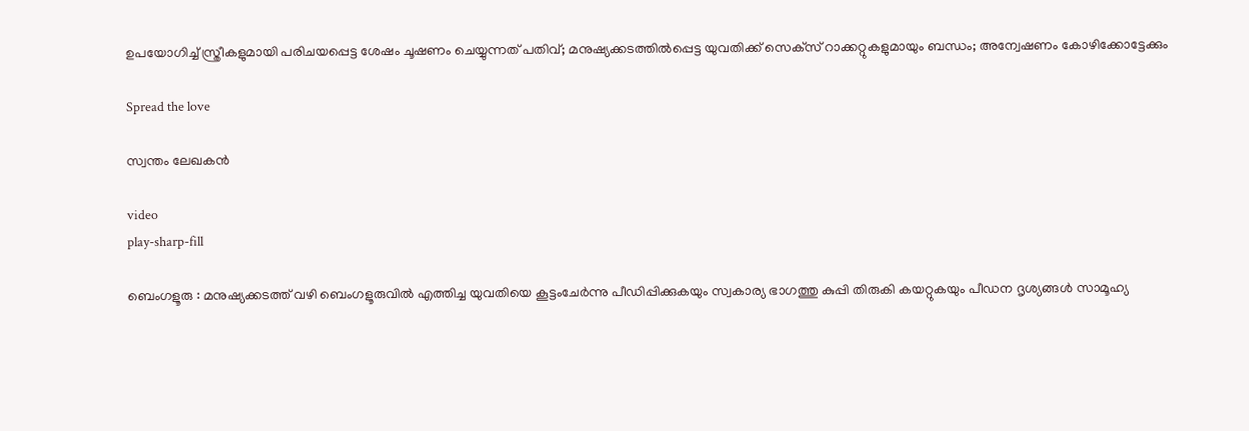ഉപയോഗിച്ച് സ്ത്രീകളുമായി പരിചയപ്പെട്ട ശേഷം ചൂഷണം ചെയ്യുന്നത് പതിവ്; മനുഷ്യക്കടത്തില്‍പ്പെട്ട യുവതിക്ക് സെക്‌സ് റാക്കറ്റുകളുമായും ബന്ധം; അന്വേഷണം കോഴിക്കോട്ടേക്കും

Spread the love

സ്വന്തം ലേഖകന്‍

video
play-sharp-fill

ബെംഗളൂരു : മനുഷ്യക്കടത്ത് വഴി ബെംഗളൂരുവില്‍ എത്തിച്ച യുവതിയെ കൂട്ടംചേര്‍ന്നു പീഡിപ്പിക്കുകയും സ്വകാര്യ ഭാഗത്തു കുപ്പി തിരുകി കയറ്റുകയും പീഡന ദൃശ്യങ്ങള്‍ സാമൂഹ്യ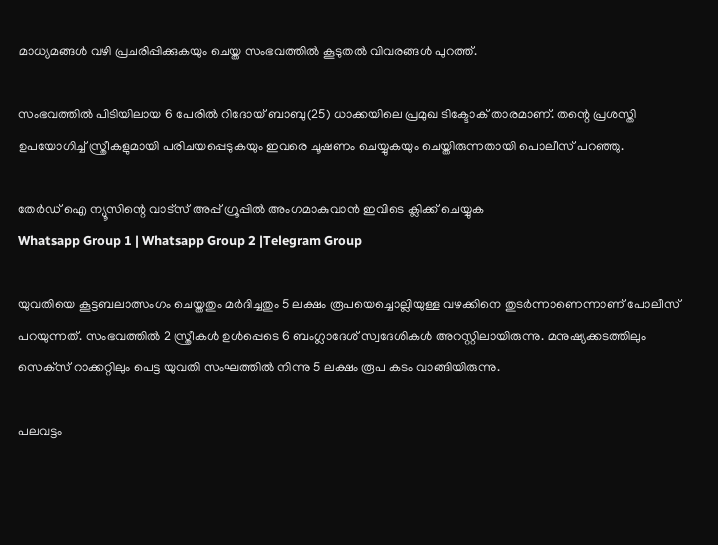മാധ്യമങ്ങള്‍ വഴി പ്രചരിപ്പിക്കുകയും ചെയ്ത സംഭവത്തില്‍ കൂടുതല്‍ വിവരങ്ങള്‍ പുറത്ത്.

സംഭവത്തില്‍ പിടിയിലായ 6 പേരില്‍ റിദോയ് ബാബു(25) ധാക്കയിലെ പ്രമുഖ ടിക്ടോക് താരമാണ്. തന്റെ പ്രശസ്തി ഉപയോഗിച്ച് സ്ത്രീകളുമായി പരിചയപ്പെടുകയും ഇവരെ ചൂഷണം ചെയ്യുകയും ചെയ്തിരുന്നതായി പൊലീസ് പറഞ്ഞു.

തേർഡ് ഐ ന്യൂസിന്റെ വാട്സ് അപ്പ് ഗ്രൂപ്പിൽ അംഗമാകുവാൻ ഇവിടെ ക്ലിക്ക് ചെയ്യുക
Whatsapp Group 1 | Whatsapp Group 2 |Telegram Group

യുവതിയെ കൂട്ടബലാത്സംഗം ചെയ്തതും മര്‍ദിച്ചതും 5 ലക്ഷം രൂപയെച്ചൊല്ലിയുള്ള വഴക്കിനെ തുടര്‍ന്നാണെന്നാണ് പോലീസ് പറയുന്നത്. സംഭവത്തില്‍ 2 സ്ത്രീകള്‍ ഉള്‍പ്പെടെ 6 ബംഗ്ലാദേശ് സ്വദേശികള്‍ അറസ്റ്റിലായിരുന്നു. മനുഷ്യക്കടത്തിലും സെക്‌സ് റാക്കറ്റിലും പെട്ട യുവതി സംഘത്തില്‍ നിന്നു 5 ലക്ഷം രൂപ കടം വാങ്ങിയിരുന്നു.

പലവട്ടം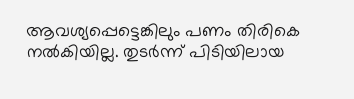ആവശ്യപ്പെട്ടെങ്കിലും പണം തിരികെ നല്‍കിയില്ല. തുടര്‍ന്ന് പിടിയിലായ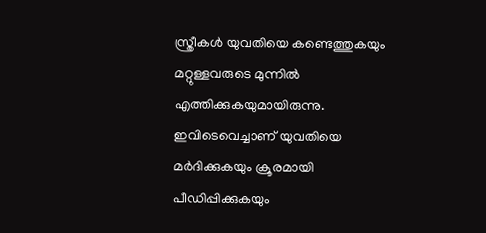സ്ത്രീകള്‍ യുവതിയെ കണ്ടെത്തുകയും മറ്റുള്ളവരുടെ മുന്നില്‍ എത്തിക്കുകയുമായിരുന്നു. ഇവിടെവെച്ചാണ് യുവതിയെ മര്‍ദിക്കുകയും ക്രൂരമായി പീഡിപ്പിക്കുകയും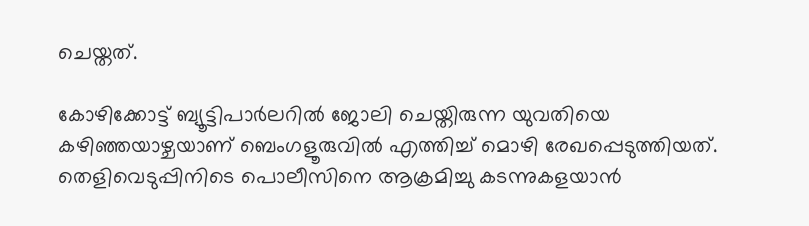ചെയ്തത്.

കോഴിക്കോട്ട് ബ്യൂട്ടിപാര്‍ലറില്‍ ജോലി ചെയ്തിരുന്ന യുവതിയെ കഴിഞ്ഞയാഴ്ചയാണ് ബെംഗളൂരുവില്‍ എത്തിച്ച് മൊഴി രേഖപ്പെടുത്തിയത്. തെളിവെടുപ്പിനിടെ പൊലീസിനെ ആക്രമിച്ചു കടന്നുകളയാന്‍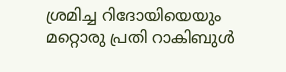ശ്രമിച്ച റിദോയിയെയും മറ്റൊരു പ്രതി റാകിബുള്‍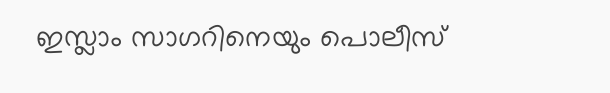ഇസ്ലാം സാഗറിനെയും പൊലീസ്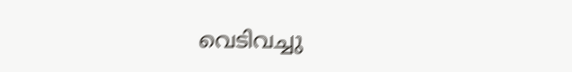വെടിവച്ചു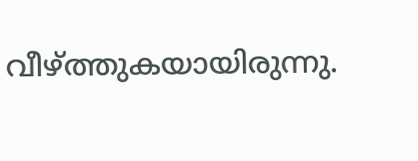വീഴ്ത്തുകയായിരുന്നു.